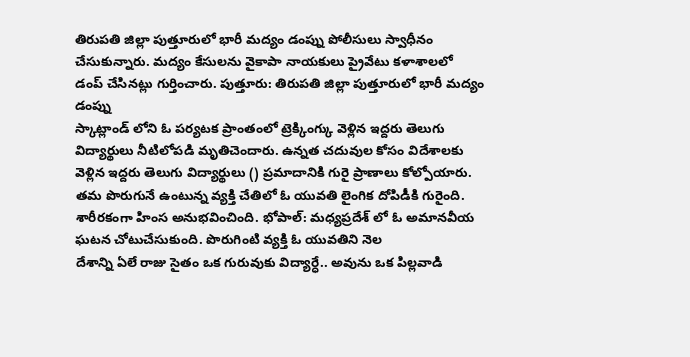తిరుపతి జిల్లా పుత్తూరులో భారీ మద్యం డంప్ను పోలీసులు స్వాధీనం చేసుకున్నారు. మద్యం కేసులను వైకాపా నాయకులు ప్రైవేటు కళాశాలలో డంప్ చేసినట్లు గుర్తించారు. పుత్తూరు: తిరుపతి జిల్లా పుత్తూరులో భారీ మద్యం డంప్ను
స్కాట్లాండ్ లోని ఓ పర్యటక ప్రాంతంలో ట్రెక్కింగ్కు వెళ్లిన ఇద్దరు తెలుగు విద్యార్థులు నీటిలోపడి మృతిచెందారు. ఉన్నత చదువుల కోసం విదేశాలకు వెళ్లిన ఇద్దరు తెలుగు విద్యార్థులు () ప్రమాదానికి గురై ప్రాణాలు కోల్పోయారు.
తమ పొరుగునే ఉంటున్న వ్యక్తి చేతిలో ఓ యువతి లైంగిక దోపిడీకి గురైంది. శారీరకంగా హింస అనుభవించింది. భోపాల్: మధ్యప్రదేశ్ లో ఓ అమానవీయ ఘటన చోటుచేసుకుంది. పొరుగింటి వ్యక్తి ఓ యువతిని నెల
దేశాన్ని ఏలే రాజు సైతం ఒక గురువుకు విద్యార్ధే.. అవును ఒక పిల్లవాడి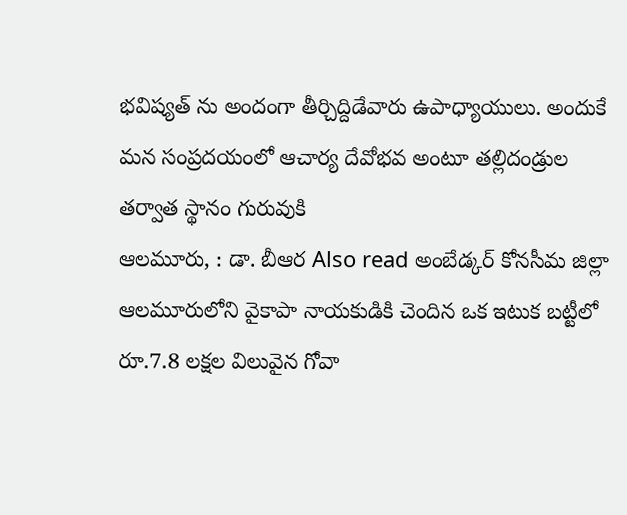భవిష్యత్ ను అందంగా తీర్చిద్దిడేవారు ఉపాధ్యాయులు. అందుకే మన సంప్రదయంలో ఆచార్య దేవోభవ అంటూ తల్లిదండ్రుల తర్వాత స్థానం గురువుకి
ఆలమూరు, : డా. బీఆర Also read అంబేడ్కర్ కోనసీమ జిల్లా ఆలమూరులోని వైకాపా నాయకుడికి చెందిన ఒక ఇటుక బట్టీలో రూ.7.8 లక్షల విలువైన గోవా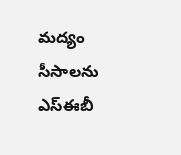మద్యం సీసాలను ఎస్ఈబీ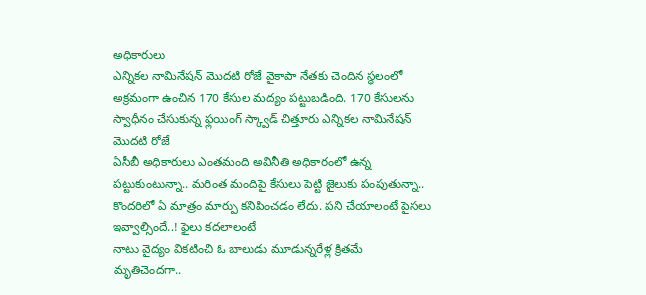అధికారులు
ఎన్నికల నామినేషన్ మొదటి రోజే వైకాపా నేతకు చెందిన స్థలంలో అక్రమంగా ఉంచిన 170 కేసుల మద్యం పట్టుబడింది. 170 కేసులను స్వాధీనం చేసుకున్న ఫ్లయింగ్ స్క్వాడ్ చిత్తూరు ఎన్నికల నామినేషన్ మొదటి రోజే
ఏసీబీ అధికారులు ఎంతమంది అవినీతి అధికారంలో ఉన్న పట్టుకుంటున్నా.. మరింత మందిపై కేసులు పెట్టి జైలుకు పంపుతున్నా.. కొందరిలో ఏ మాత్రం మార్పు కనిపించడం లేదు. పని చేయాలంటే పైసలు ఇవ్వాల్సిందే..! ఫైలు కదలాలంటే
నాటు వైద్యం వికటించి ఓ బాలుడు మూడున్నరేళ్ల క్రితమే మృతిచెందగా..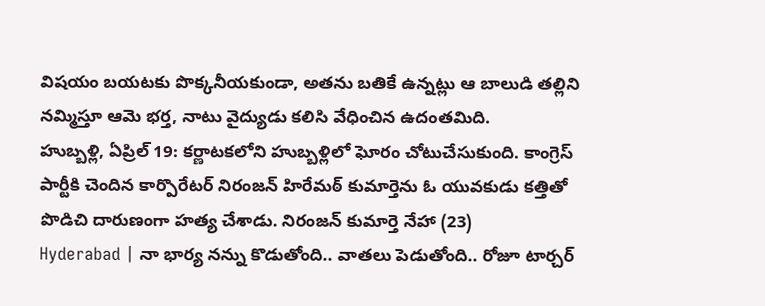విషయం బయటకు పొక్కనీయకుండా, అతను బతికే ఉన్నట్లు ఆ బాలుడి తల్లిని నమ్మిస్తూ ఆమె భర్త, నాటు వైద్యుడు కలిసి వేధించిన ఉదంతమిది.
హుబ్బళ్లి, ఏప్రిల్ 19: కర్ణాటకలోని హుబ్బళ్లిలో ఘోరం చోటుచేసుకుంది. కాంగ్రెస్ పార్టీకి చెందిన కార్పొరేటర్ నిరంజన్ హిరేమఠ్ కుమార్తెను ఓ యువకుడు కత్తితో పొడిచి దారుణంగా హత్య చేశాడు. నిరంజన్ కుమార్తె నేహా (23)
Hyderabad | నా భార్య నన్ను కొడుతోంది.. వాతలు పెడుతోంది.. రోజూ టార్చర్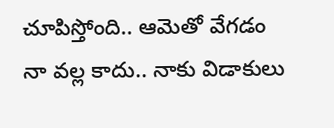చూపిస్తోంది.. ఆమెతో వేగడం నా వల్ల కాదు.. నాకు విడాకులు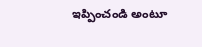ఇప్పించండి అంటూ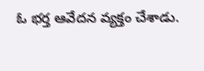ఓ భర్త ఆవేదన వ్యక్తం చేశాడు.